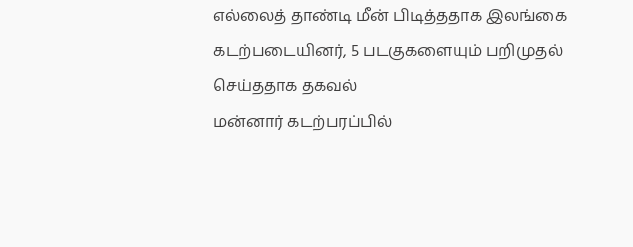எல்லைத் தாண்டி மீன் பிடித்ததாக இலங்கை கடற்படையினர், 5 படகுகளையும் பறிமுதல் செய்ததாக தகவல்
மன்னார் கடற்பரப்பில்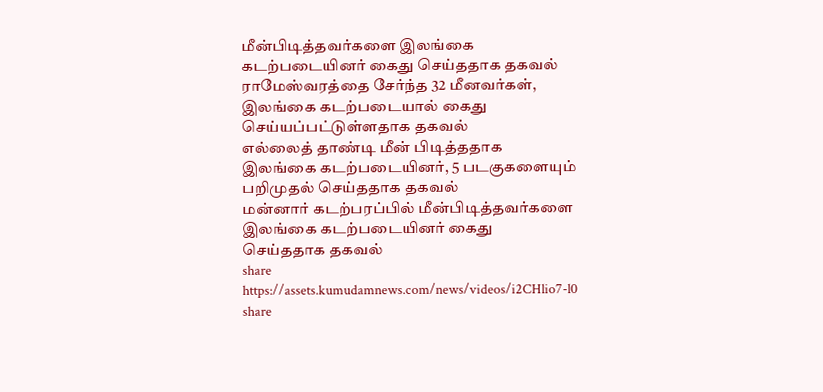மீன்பிடித்தவர்களை இலங்கை கடற்படையினர் கைது செய்ததாக தகவல்
ராமேஸ்வரத்தை சேர்ந்த 32 மீனவர்கள், இலங்கை கடற்படையால் கைது செய்யப்பட்டுள்ளதாக தகவல்
எல்லைத் தாண்டி மீன் பிடித்ததாக இலங்கை கடற்படையினர், 5 படகுகளையும் பறிமுதல் செய்ததாக தகவல்
மன்னார் கடற்பரப்பில் மீன்பிடித்தவர்களை இலங்கை கடற்படையினர் கைது செய்ததாக தகவல்
share
https://assets.kumudamnews.com/news/videos/i2CHlio7-l0
share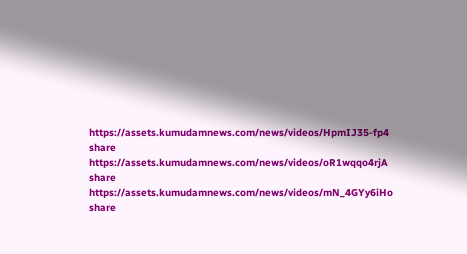https://assets.kumudamnews.com/news/videos/HpmIJ35-fp4
share
https://assets.kumudamnews.com/news/videos/oR1wqqo4rjA
share
https://assets.kumudamnews.com/news/videos/mN_4GYy6iHo
share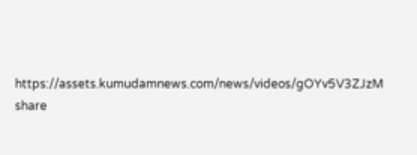https://assets.kumudamnews.com/news/videos/gOYv5V3ZJzM
share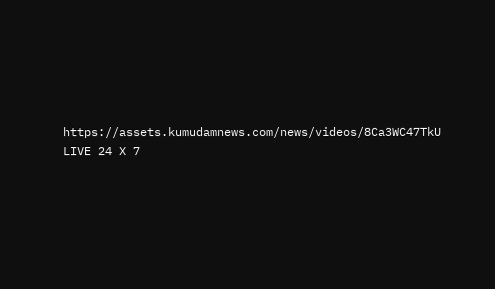https://assets.kumudamnews.com/news/videos/8Ca3WC47TkU
LIVE 24 X 7